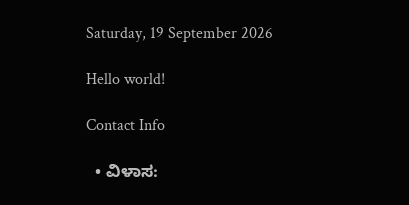Saturday, 19 September 2026

Hello world!

Contact Info

  • ವಿಳಾಸ: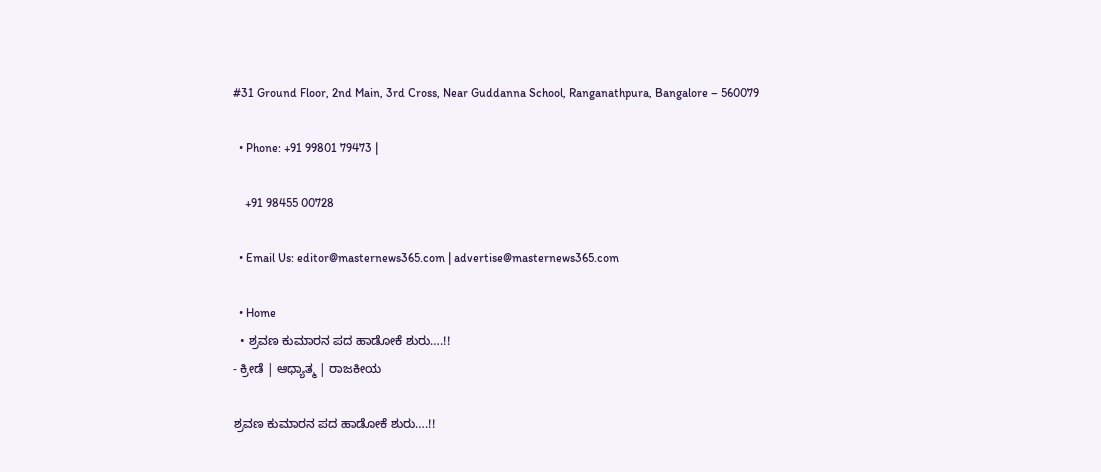#31 Ground Floor, 2nd Main, 3rd Cross, Near Guddanna School, Ranganathpura, Bangalore – 560079

  • Phone: +91 99801 79473 |

    +91 98455 00728

  • Email Us: editor@masternews365.com | advertise@masternews365.com

  • Home
  • ಶ್ರವಣ ಕುಮಾರನ ಪದ ಹಾಡೋಕೆ ಶುರು….!!
- ಕ್ರೀಡೆ | ಆಧ್ಯಾತ್ಮ | ರಾಜಕೀಯ

ಶ್ರವಣ ಕುಮಾರನ ಪದ ಹಾಡೋಕೆ ಶುರು….!!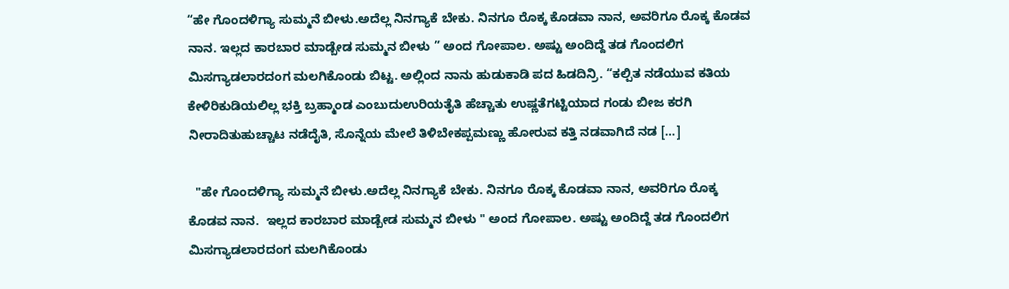“ಹೇ ಗೊಂದಳಿಗ್ಯಾ ಸುಮ್ಮನೆ ಬೀಳು.ಅದೆಲ್ಲ ನಿನಗ್ಯಾಕೆ ಬೇಕು. ನಿನಗೂ ರೊಕ್ಕ ಕೊಡವಾ ನಾನ, ಅವರಿಗೂ ರೊಕ್ಕ ಕೊಡವ ನಾನ. ಇಲ್ಲದ ಕಾರಬಾರ ಮಾಡ್ಬೇಡ ಸುಮ್ಮನ ಬೀಳು ” ಅಂದ ಗೋಪಾಲ. ಅಷ್ಟು ಅಂದಿದ್ದೆ ತಡ ಗೊಂದಲಿಗ ಮಿಸಗ್ಯಾಡಲಾರದಂಗ ಮಲಗಿಕೊಂಡು ಬಿಟ್ಟ. ಅಲ್ಲಿಂದ ನಾನು ಹುಡುಕಾಡಿ ಪದ ಹಿಡದಿನ್ರಿ. “ಕಲ್ಪಿತ ನಡೆಯುವ ಕತಿಯ ಕೇಳಿರಿಕುಡಿಯಲಿಲ್ಲ ಭಕ್ತಿ ಬ್ರಹ್ಮಾಂಡ ಎಂಬುದುಉರಿಯತೈತಿ ಹೆಚ್ಚಾತು ಉಷ್ಣತೆಗಟ್ಟಿಯಾದ ಗಂಡು ಬೀಜ ಕರಗಿ ನೀರಾದಿತುಹುಚ್ಚಾಟ ನಡೆದೈತಿ, ಸೊನ್ನೆಯ ಮೇಲೆ ತಿಳಿಬೇಕಪ್ಪಮಣ್ಣು ಹೋರುವ ಕತ್ತಿ ನಡವಾಗಿದೆ ನಡ […]

  "ಹೇ ಗೊಂದಳಿಗ್ಯಾ ಸುಮ್ಮನೆ ಬೀಳು.ಅದೆಲ್ಲ ನಿನಗ್ಯಾಕೆ ಬೇಕು. ನಿನಗೂ ರೊಕ್ಕ ಕೊಡವಾ ನಾನ, ಅವರಿಗೂ ರೊಕ್ಕ ಕೊಡವ ನಾನ.  ಇಲ್ಲದ ಕಾರಬಾರ ಮಾಡ್ಬೇಡ ಸುಮ್ಮನ ಬೀಳು " ಅಂದ ಗೋಪಾಲ. ಅಷ್ಟು ಅಂದಿದ್ದೆ ತಡ ಗೊಂದಲಿಗ ಮಿಸಗ್ಯಾಡಲಾರದಂಗ ಮಲಗಿಕೊಂಡು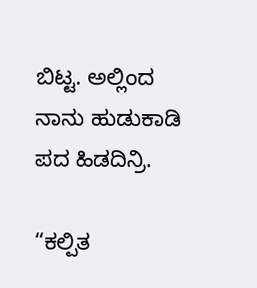ಬಿಟ್ಟ. ಅಲ್ಲಿಂದ ನಾನು ಹುಡುಕಾಡಿ ಪದ ಹಿಡದಿನ್ರಿ.

“ಕಲ್ಪಿತ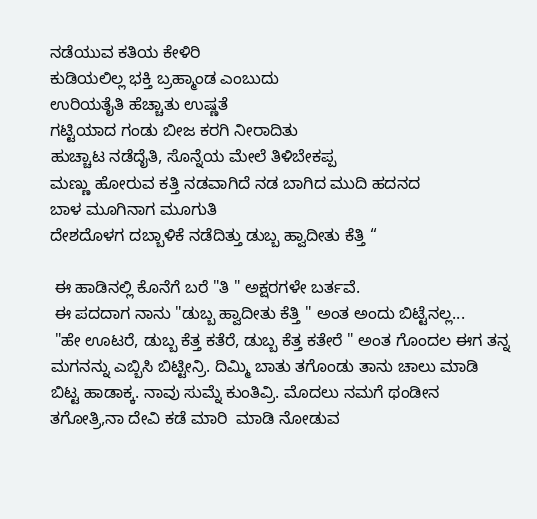ನಡೆಯುವ ಕತಿಯ ಕೇಳಿರಿ
ಕುಡಿಯಲಿಲ್ಲ ಭಕ್ತಿ ಬ್ರಹ್ಮಾಂಡ ಎಂಬುದು
ಉರಿಯತೈತಿ ಹೆಚ್ಚಾತು ಉಷ್ಣತೆ
ಗಟ್ಟಿಯಾದ ಗಂಡು ಬೀಜ ಕರಗಿ ನೀರಾದಿತು
ಹುಚ್ಚಾಟ ನಡೆದೈತಿ, ಸೊನ್ನೆಯ ಮೇಲೆ ತಿಳಿಬೇಕಪ್ಪ
ಮಣ್ಣು ಹೋರುವ ಕತ್ತಿ ನಡವಾಗಿದೆ ನಡ ಬಾಗಿದ ಮುದಿ ಹದನದ
ಬಾಳ ಮೂಗಿನಾಗ ಮೂಗುತಿ
ದೇಶದೊಳಗ ದಬ್ಬಾಳಿಕೆ ನಡೆದಿತ್ತು ಡುಬ್ಬ ಹ್ವಾದೀತು ಕೆತ್ತಿ “

 ಈ ಹಾಡಿನಲ್ಲಿ ಕೊನೆಗೆ ಬರೆ "ತಿ " ಅಕ್ಷರಗಳೇ ಬರ್ತವೆ.
 ಈ ಪದದಾಗ ನಾನು "ಡುಬ್ಬ ಹ್ವಾದೀತು ಕೆತ್ತಿ " ಅಂತ ಅಂದು ಬಿಟ್ಟೆನಲ್ಲ...
 "ಹೇ ಊಟರೆ, ಡುಬ್ಬ ಕೆತ್ತ ಕತೆರೆ, ಡುಬ್ಬ ಕೆತ್ತ ಕತೇರೆ " ಅಂತ ಗೊಂದಲ ಈಗ ತನ್ನ ಮಗನನ್ನು ಎಬ್ಬಿಸಿ ಬಿಟ್ಟೀನ್ರಿ. ದಿಮ್ಮಿ ಬಾತು ತಗೊಂಡು ತಾನು ಚಾಲು ಮಾಡಿ ಬಿಟ್ಟ ಹಾಡಾಕ್ಕ. ನಾವು ಸುಮ್ನೆ ಕುಂತಿವ್ರಿ. ಮೊದಲು ನಮಗೆ ಥಂಡೀನ ತಗೋತ್ರಿ,ನಾ ದೇವಿ ಕಡೆ ಮಾರಿ  ಮಾಡಿ ನೋಡುವ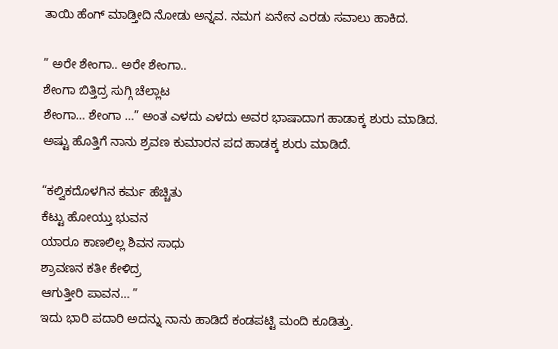ತಾಯಿ ಹೆಂಗ್ ಮಾಡ್ತೀದಿ ನೋಡು ಅನ್ನವ. ನಮಗ ಏನೇನ ಎರಡು ಸವಾಲು ಹಾಕಿದ.

” ಅರೇ ಶೇಂಗಾ.. ಅರೇ ಶೇಂಗಾ..
ಶೇಂಗಾ ಬಿತ್ತಿದ್ರ ಸುಗ್ಗಿ ಚೆಲ್ಲಾಟ
ಶೇಂಗಾ… ಶೇಂಗಾ …” ಅಂತ ಎಳದು ಎಳದು ಅವರ ಭಾಷಾದಾಗ ಹಾಡಾಕ್ಕ ಶುರು ಮಾಡಿದ. ಅಷ್ಟು ಹೊತ್ತಿಗೆ ನಾನು ಶ್ರವಣ ಕುಮಾರನ ಪದ ಹಾಡಕ್ಕ ಶುರು ಮಾಡಿದೆ.

“ಕಲ್ವಿಕದೊಳಗಿನ ಕರ್ಮ ಹೆಚ್ಚಿತು
ಕೆಟ್ಟು ಹೋಯ್ತು ಭುವನ
ಯಾರೂ ಕಾಣಲಿಲ್ಲ ಶಿವನ ಸಾಧು
ಶ್ರಾವಣನ ಕತೀ ಕೇಳಿದ್ರ
ಆಗುತ್ತೀರಿ ಪಾವನ… ”
ಇದು ಭಾರಿ ಪದಾರಿ ಅದನ್ನು ನಾನು ಹಾಡಿದೆ ಕಂಡಪಟ್ಟಿ ಮಂದಿ ಕೂಡಿತ್ತು.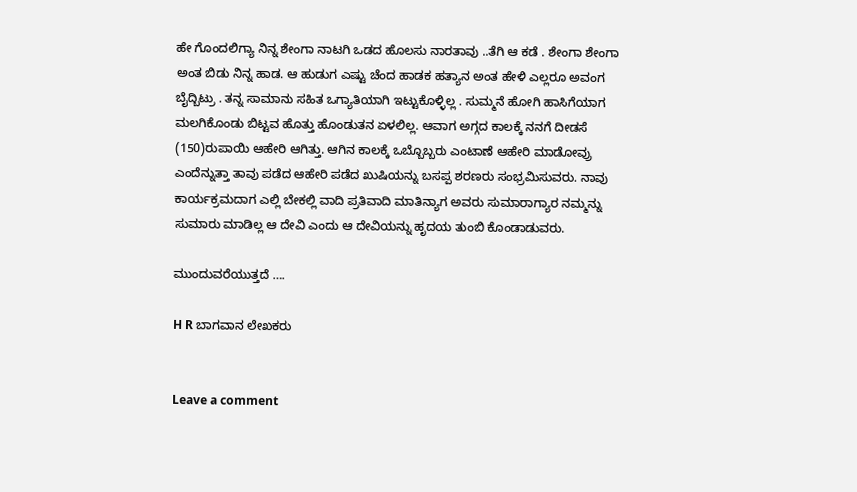ಹೇ ಗೊಂದಲಿಗ್ಯಾ ನಿನ್ನ ಶೇಂಗಾ ನಾಟಗಿ ಒಡದ ಹೊಲಸು ನಾರತಾವು ..ತೆಗಿ ಆ ಕಡೆ . ಶೇಂಗಾ ಶೇಂಗಾ ಅಂತ ಬಿಡು ನಿನ್ನ ಹಾಡ. ಆ ಹುಡುಗ ಎಷ್ಟು ಚೆಂದ ಹಾಡಕ ಹತ್ಯಾನ ಅಂತ ಹೇಳಿ ಎಲ್ಲರೂ ಅವಂಗ ಬೈದ್ಬಿಟ್ರು . ತನ್ನ ಸಾಮಾನು ಸಹಿತ ಒಗ್ಯಾತಿಯಾಗಿ ಇಟ್ಟುಕೊಳ್ಳಿಲ್ಲ . ಸುಮ್ಮನೆ ಹೋಗಿ ಹಾಸಿಗೆಯಾಗ ಮಲಗಿಕೊಂಡು ಬಿಟ್ಟವ ಹೊತ್ತು ಹೊಂಡುತನ ಏಳಲಿಲ್ಲ. ಆವಾಗ ಅಗ್ಗದ ಕಾಲಕ್ಕೆ ನನಗೆ ದೀಡಸೆ (150)ರುಪಾಯಿ ಆಹೇರಿ ಆಗಿತ್ತು. ಆಗಿನ ಕಾಲಕ್ಕೆ ಒಬ್ಬೊಬ್ಬರು ಎಂಟಾಣೆ ಆಹೇರಿ ಮಾಡೋವ್ರು ಎಂದೆನ್ನುತ್ತಾ ತಾವು ಪಡೆದ ಆಹೇರಿ ಪಡೆದ ಖುಷಿಯನ್ನು ಬಸಪ್ಪ ಶರಣರು ಸಂಭ್ರಮಿಸುವರು. ನಾವು ಕಾರ್ಯಕ್ರಮದಾಗ ಎಲ್ಲಿ ಬೇಕಲ್ಲಿ ವಾದಿ ಪ್ರತಿವಾದಿ ಮಾತಿನ್ಯಾಗ ಅವರು ಸುಮಾರಾಗ್ಯಾರ ನಮ್ಮನ್ನು ಸುಮಾರು ಮಾಡಿಲ್ಲ ಆ ದೇವಿ ಎಂದು ಆ ದೇವಿಯನ್ನು ಹೃದಯ ತುಂಬಿ ಕೊಂಡಾಡುವರು.

ಮುಂದುವರೆಯುತ್ತದೆ ….

H R ಬಾಗವಾನ ಲೇಖಕರು


Leave a comment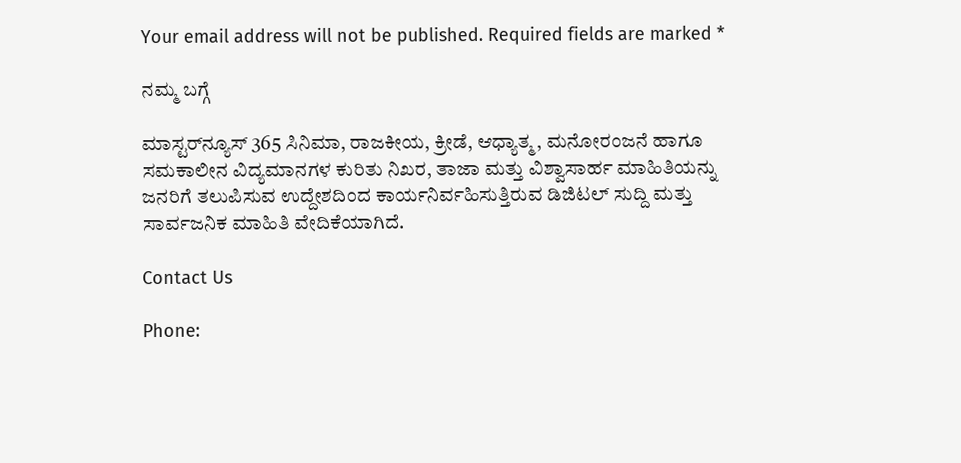Your email address will not be published. Required fields are marked *

ನಮ್ಮ ಬಗ್ಗೆ

ಮಾಸ್ಟರ್‌ನ್ಯೂಸ್ 365 ಸಿನಿಮಾ, ರಾಜಕೀಯ, ಕ್ರೀಡೆ, ಆಧ್ಯಾತ್ಮ, ಮನೋರಂಜನೆ ಹಾಗೂ ಸಮಕಾಲೀನ ವಿದ್ಯಮಾನಗಳ ಕುರಿತು ನಿಖರ, ತಾಜಾ ಮತ್ತು ವಿಶ್ವಾಸಾರ್ಹ ಮಾಹಿತಿಯನ್ನು ಜನರಿಗೆ ತಲುಪಿಸುವ ಉದ್ದೇಶದಿಂದ ಕಾರ್ಯನಿರ್ವಹಿಸುತ್ತಿರುವ ಡಿಜಿಟಲ್ ಸುದ್ದಿ ಮತ್ತು ಸಾರ್ವಜನಿಕ ಮಾಹಿತಿ ವೇದಿಕೆಯಾಗಿದೆ.

Contact Us

Phone: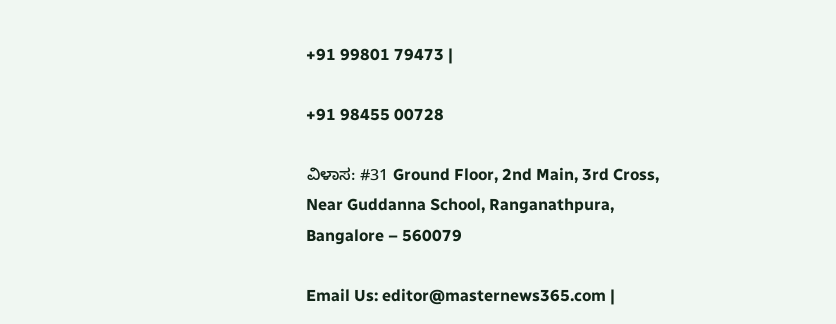+91 99801 79473 |

+91 98455 00728

ವಿಳಾಸ: #31 Ground Floor, 2nd Main, 3rd Cross, Near Guddanna School, Ranganathpura, Bangalore – 560079

Email Us: editor@masternews365.com |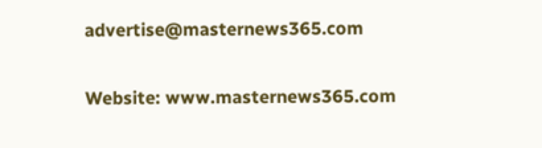advertise@masternews365.com

Website: www.masternews365.com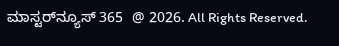ಮಾಸ್ಟರ್‌ನ್ಯೂಸ್ 365  @ 2026. All Rights Reserved.